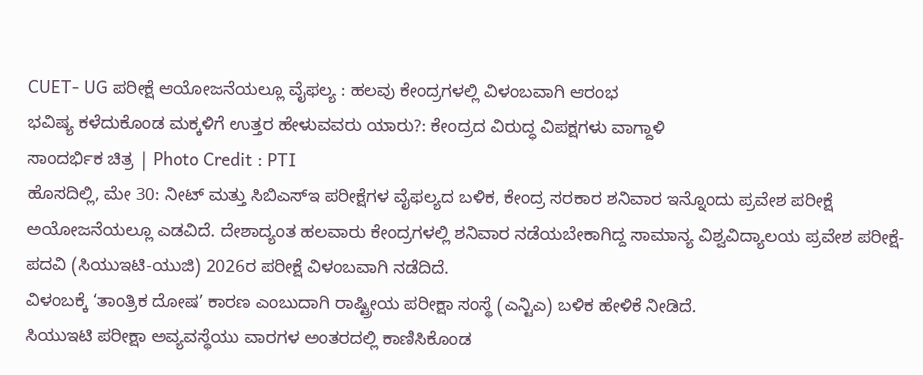CUET- UG ಪರೀಕ್ಷೆ ಆಯೋಜನೆಯಲ್ಲೂ ವೈಫಲ್ಯ : ಹಲವು ಕೇಂದ್ರಗಳಲ್ಲಿ ವಿಳಂಬವಾಗಿ ಆರಂಭ
ಭವಿಷ್ಯ ಕಳೆದುಕೊಂಡ ಮಕ್ಕಳಿಗೆ ಉತ್ತರ ಹೇಳುವವರು ಯಾರು?: ಕೇಂದ್ರದ ವಿರುದ್ಧ ವಿಪಕ್ಷಗಳು ವಾಗ್ದಾಳಿ
ಸಾಂದರ್ಭಿಕ ಚಿತ್ರ | Photo Credit : PTI
ಹೊಸದಿಲ್ಲಿ, ಮೇ 30: ನೀಟ್ ಮತ್ತು ಸಿಬಿಎಸ್ಇ ಪರೀಕ್ಷೆಗಳ ವೈಫಲ್ಯದ ಬಳಿಕ, ಕೇಂದ್ರ ಸರಕಾರ ಶನಿವಾರ ಇನ್ನೊಂದು ಪ್ರವೇಶ ಪರೀಕ್ಷೆ ಅಯೋಜನೆಯಲ್ಲೂ ಎಡವಿದೆ. ದೇಶಾದ್ಯಂತ ಹಲವಾರು ಕೇಂದ್ರಗಳಲ್ಲಿ ಶನಿವಾರ ನಡೆಯಬೇಕಾಗಿದ್ದ ಸಾಮಾನ್ಯ ವಿಶ್ವವಿದ್ಯಾಲಯ ಪ್ರವೇಶ ಪರೀಕ್ಷೆ- ಪದವಿ (ಸಿಯುಇಟಿ-ಯುಜಿ) 2026ರ ಪರೀಕ್ಷೆ ವಿಳಂಬವಾಗಿ ನಡೆದಿದೆ.
ವಿಳಂಬಕ್ಕೆ ‘ತಾಂತ್ರಿಕ ದೋಷ’ ಕಾರಣ ಎಂಬುದಾಗಿ ರಾಷ್ಟ್ರೀಯ ಪರೀಕ್ಷಾ ಸಂಸ್ಥೆ (ಎನ್ಟಿಎ) ಬಳಿಕ ಹೇಳಿಕೆ ನೀಡಿದೆ.
ಸಿಯುಇಟಿ ಪರೀಕ್ಷಾ ಅವ್ಯವಸ್ಥೆಯು ವಾರಗಳ ಅಂತರದಲ್ಲಿ ಕಾಣಿಸಿಕೊಂಡ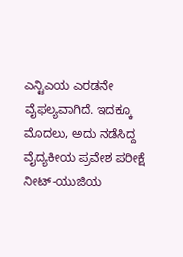ಎನ್ಟಿಎಯ ಎರಡನೇ ವೈಫಲ್ಯವಾಗಿದೆ. ಇದಕ್ಕೂ ಮೊದಲು, ಅದು ನಡೆಸಿದ್ದ ವೈದ್ಯಕೀಯ ಪ್ರವೇಶ ಪರೀಕ್ಷೆ ನೀಟ್-ಯುಜಿಯ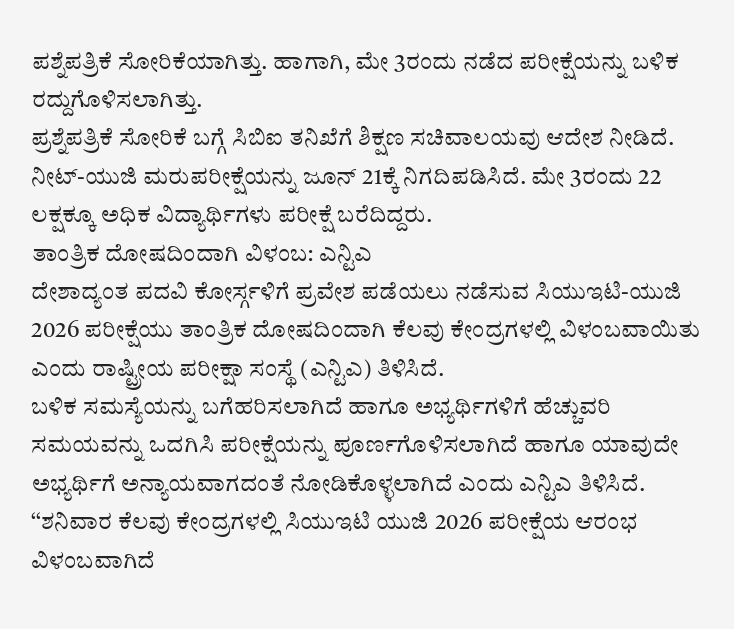ಪಶ್ನೆಪತ್ರಿಕೆ ಸೋರಿಕೆಯಾಗಿತ್ತು. ಹಾಗಾಗಿ, ಮೇ 3ರಂದು ನಡೆದ ಪರೀಕ್ಷೆಯನ್ನು ಬಳಿಕ ರದ್ದುಗೊಳಿಸಲಾಗಿತ್ತು.
ಪ್ರಶ್ನೆಪತ್ರಿಕೆ ಸೋರಿಕೆ ಬಗ್ಗೆ ಸಿಬಿಐ ತನಿಖೆಗೆ ಶಿಕ್ಷಣ ಸಚಿವಾಲಯವು ಆದೇಶ ನೀಡಿದೆ. ನೀಟ್-ಯುಜಿ ಮರುಪರೀಕ್ಷೆಯನ್ನು ಜೂನ್ 21ಕ್ಕೆ ನಿಗದಿಪಡಿಸಿದೆ. ಮೇ 3ರಂದು 22 ಲಕ್ಷಕ್ಕೂ ಅಧಿಕ ವಿದ್ಯಾರ್ಥಿಗಳು ಪರೀಕ್ಷೆ ಬರೆದಿದ್ದರು.
ತಾಂತ್ರಿಕ ದೋಷದಿಂದಾಗಿ ವಿಳಂಬ: ಎನ್ಟಿಎ
ದೇಶಾದ್ಯಂತ ಪದವಿ ಕೋರ್ಸ್ಗಳಿಗೆ ಪ್ರವೇಶ ಪಡೆಯಲು ನಡೆಸುವ ಸಿಯುಇಟಿ-ಯುಜಿ 2026 ಪರೀಕ್ಷೆಯು ತಾಂತ್ರಿಕ ದೋಷದಿಂದಾಗಿ ಕೆಲವು ಕೇಂದ್ರಗಳಲ್ಲಿ ವಿಳಂಬವಾಯಿತು ಎಂದು ರಾಷ್ಟ್ರೀಯ ಪರೀಕ್ಷಾ ಸಂಸ್ಥೆ (ಎನ್ಟಿಎ) ತಿಳಿಸಿದೆ.
ಬಳಿಕ ಸಮಸ್ಯೆಯನ್ನು ಬಗೆಹರಿಸಲಾಗಿದೆ ಹಾಗೂ ಅಭ್ಯರ್ಥಿಗಳಿಗೆ ಹೆಚ್ಚುವರಿ ಸಮಯವನ್ನು ಒದಗಿಸಿ ಪರೀಕ್ಷೆಯನ್ನು ಪೂರ್ಣಗೊಳಿಸಲಾಗಿದೆ ಹಾಗೂ ಯಾವುದೇ ಅಭ್ಯರ್ಥಿಗೆ ಅನ್ಯಾಯವಾಗದಂತೆ ನೋಡಿಕೊಳ್ಳಲಾಗಿದೆ ಎಂದು ಎನ್ಟಿಎ ತಿಳಿಸಿದೆ.
‘‘ಶನಿವಾರ ಕೆಲವು ಕೇಂದ್ರಗಳಲ್ಲಿ ಸಿಯುಇಟಿ ಯುಜಿ 2026 ಪರೀಕ್ಷೆಯ ಆರಂಭ ವಿಳಂಬವಾಗಿದೆ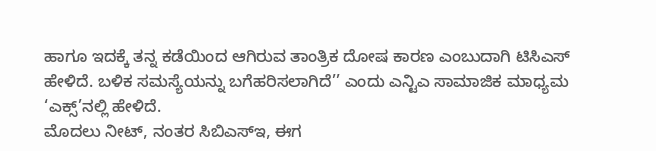ಹಾಗೂ ಇದಕ್ಕೆ ತನ್ನ ಕಡೆಯಿಂದ ಆಗಿರುವ ತಾಂತ್ರಿಕ ದೋಷ ಕಾರಣ ಎಂಬುದಾಗಿ ಟಿಸಿಎಸ್ ಹೇಳಿದೆ. ಬಳಿಕ ಸಮಸ್ಯೆಯನ್ನು ಬಗೆಹರಿಸಲಾಗಿದೆ’’ ಎಂದು ಎನ್ಟಿಎ ಸಾಮಾಜಿಕ ಮಾಧ್ಯಮ ‘ಎಕ್ಸ್’ನಲ್ಲಿ ಹೇಳಿದೆ.
ಮೊದಲು ನೀಟ್, ನಂತರ ಸಿಬಿಎಸ್ಇ, ಈಗ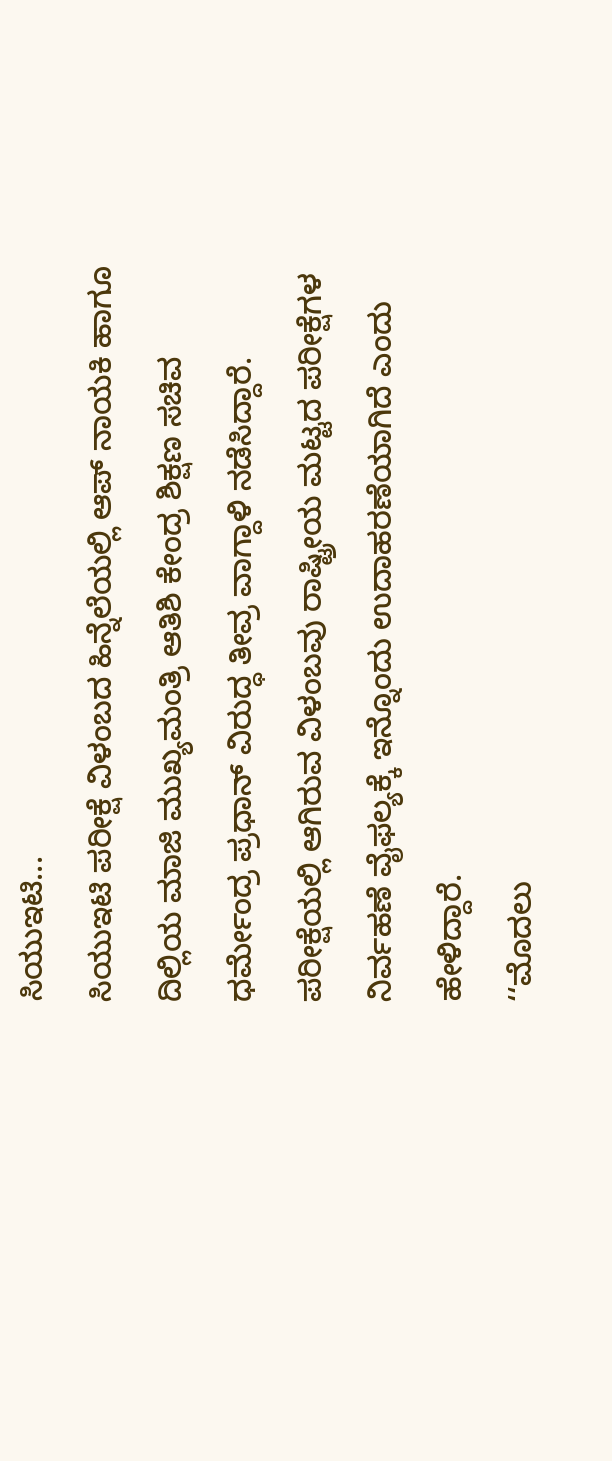ಸಿಯುಇಟಿ...
ಸಿಯುಇಟಿ ಪರೀಕ್ಷೆ ವಿಳಂಬದ ಹಿನ್ನೆಲೆಯಲ್ಲಿ ಆಪ್ ನಾಯಕಿ ಹಾಗೂ ದಿಲ್ಲಿಯ ಮಾಜಿ ಮುಖ್ಯಮಂತ್ರಿ ಆತಿಶಿ ಕೇಂದ್ರ ಶಿಕ್ಷಣ ಸಚಿವ ಧರ್ಮೇಂದ್ರ ಪ್ರಧಾನ್ ವಿರುದ್ಧ ತೀವ್ರ ವಾಗ್ದಾಳಿ ನಡೆಸಿದ್ದಾರೆ. ಪರೀಕ್ಷೆಯಲ್ಲಿ ಆಗಿರುವ ವಿಳಂಬವು ರಾಷ್ಟ್ರೀಯ ಮಟ್ಟದ ಪರೀಕ್ಷೆಗಳ ನಿರ್ವಹಣೆ ವೈಫಲ್ಯಕ್ಕೆ ಇನ್ನೊಂದು ಉದಾಹರಣೆಯಾಗಿದೆ ಎಂದು ಹೇಳಿದ್ದಾರೆ.
‘‘ಮೊದಲು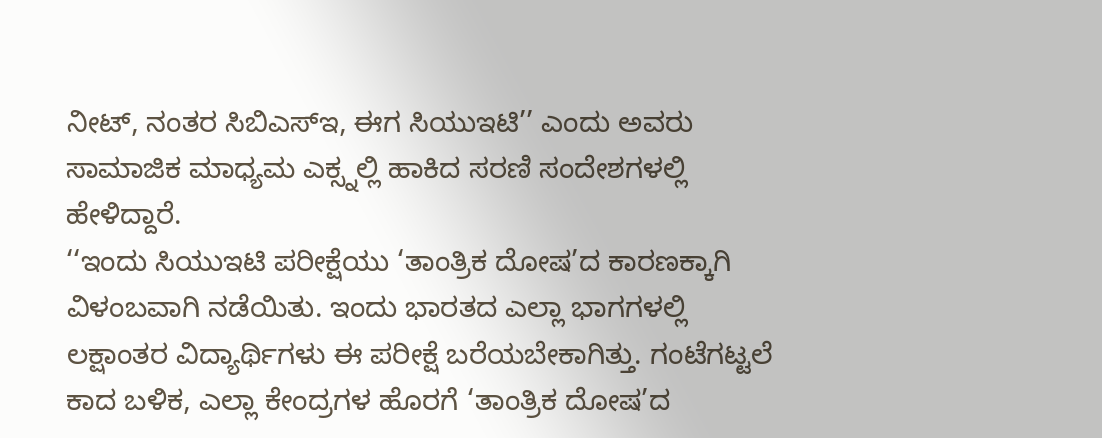ನೀಟ್, ನಂತರ ಸಿಬಿಎಸ್ಇ, ಈಗ ಸಿಯುಇಟಿ’’ ಎಂದು ಅವರು ಸಾಮಾಜಿಕ ಮಾಧ್ಯಮ ಎಕ್ಸ್ನಲ್ಲಿ ಹಾಕಿದ ಸರಣಿ ಸಂದೇಶಗಳಲ್ಲಿ ಹೇಳಿದ್ದಾರೆ.
‘‘ಇಂದು ಸಿಯುಇಟಿ ಪರೀಕ್ಷೆಯು ‘ತಾಂತ್ರಿಕ ದೋಷ’ದ ಕಾರಣಕ್ಕಾಗಿ ವಿಳಂಬವಾಗಿ ನಡೆಯಿತು. ಇಂದು ಭಾರತದ ಎಲ್ಲಾ ಭಾಗಗಳಲ್ಲಿ ಲಕ್ಷಾಂತರ ವಿದ್ಯಾರ್ಥಿಗಳು ಈ ಪರೀಕ್ಷೆ ಬರೆಯಬೇಕಾಗಿತ್ತು. ಗಂಟೆಗಟ್ಟಲೆ ಕಾದ ಬಳಿಕ, ಎಲ್ಲಾ ಕೇಂದ್ರಗಳ ಹೊರಗೆ ‘ತಾಂತ್ರಿಕ ದೋಷ’ದ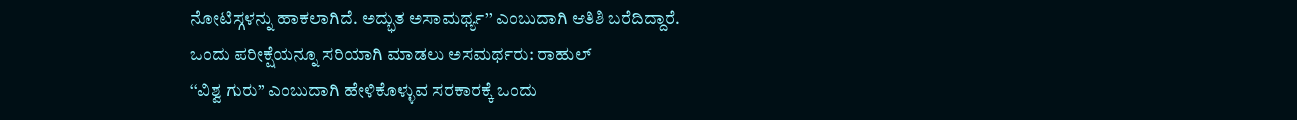ನೋಟಿಸ್ಗಳನ್ನು ಹಾಕಲಾಗಿದೆ. ಅದ್ಭುತ ಅಸಾಮರ್ಥ್ಯ’’ ಎಂಬುದಾಗಿ ಆತಿಶಿ ಬರೆದಿದ್ದಾರೆ.
ಒಂದು ಪರೀಕ್ಷೆಯನ್ನೂ ಸರಿಯಾಗಿ ಮಾಡಲು ಅಸಮರ್ಥರು: ರಾಹುಲ್
‘‘ವಿಶ್ವ ಗುರು’’ ಎಂಬುದಾಗಿ ಹೇಳಿಕೊಳ್ಳುವ ಸರಕಾರಕ್ಕೆ ಒಂದು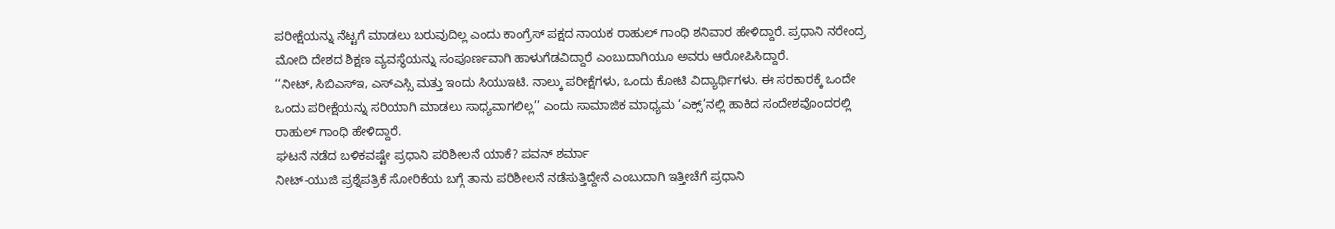ಪರೀಕ್ಷೆಯನ್ನು ನೆಟ್ಟಗೆ ಮಾಡಲು ಬರುವುದಿಲ್ಲ ಎಂದು ಕಾಂಗ್ರೆಸ್ ಪಕ್ಷದ ನಾಯಕ ರಾಹುಲ್ ಗಾಂಧಿ ಶನಿವಾರ ಹೇಳಿದ್ದಾರೆ. ಪ್ರಧಾನಿ ನರೇಂದ್ರ ಮೋದಿ ದೇಶದ ಶಿಕ್ಷಣ ವ್ಯವಸ್ಥೆಯನ್ನು ಸಂಪೂರ್ಣವಾಗಿ ಹಾಳುಗೆಡವಿದ್ದಾರೆ ಎಂಬುದಾಗಿಯೂ ಅವರು ಆರೋಪಿಸಿದ್ದಾರೆ.
‘‘ನೀಟ್, ಸಿಬಿಎಸ್ಇ, ಎಸ್ಎಸ್ಸಿ ಮತ್ತು ಇಂದು ಸಿಯುಇಟಿ. ನಾಲ್ಕು ಪರೀಕ್ಷೆಗಳು, ಒಂದು ಕೋಟಿ ವಿದ್ಯಾರ್ಥಿಗಳು. ಈ ಸರಕಾರಕ್ಕೆ ಒಂದೇ ಒಂದು ಪರೀಕ್ಷೆಯನ್ನು ಸರಿಯಾಗಿ ಮಾಡಲು ಸಾಧ್ಯವಾಗಲಿಲ್ಲ’’ ಎಂದು ಸಾಮಾಜಿಕ ಮಾಧ್ಯಮ ‘ಎಕ್ಸ್’ನಲ್ಲಿ ಹಾಕಿದ ಸಂದೇಶವೊಂದರಲ್ಲಿ ರಾಹುಲ್ ಗಾಂಧಿ ಹೇಳಿದ್ದಾರೆ.
ಘಟನೆ ನಡೆದ ಬಳಿಕವಷ್ಟೇ ಪ್ರಧಾನಿ ಪರಿಶೀಲನೆ ಯಾಕೆ? ಪವನ್ ಶರ್ಮಾ
ನೀಟ್-ಯುಜಿ ಪ್ರಶ್ನೆಪತ್ರಿಕೆ ಸೋರಿಕೆಯ ಬಗ್ಗೆ ತಾನು ಪರಿಶೀಲನೆ ನಡೆಸುತ್ತಿದ್ದೇನೆ ಎಂಬುದಾಗಿ ಇತ್ತೀಚೆಗೆ ಪ್ರಧಾನಿ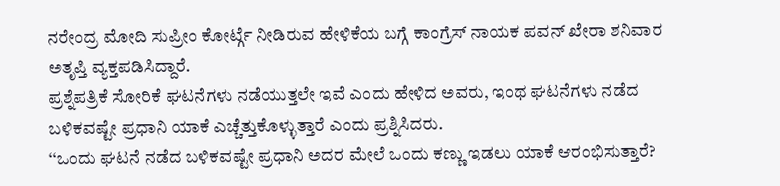ನರೇಂದ್ರ ಮೋದಿ ಸುಪ್ರೀಂ ಕೋರ್ಟ್ಗೆ ನೀಡಿರುವ ಹೇಳಿಕೆಯ ಬಗ್ಗೆ ಕಾಂಗ್ರೆಸ್ ನಾಯಕ ಪವನ್ ಖೇರಾ ಶನಿವಾರ ಅತೃಪ್ತಿ ವ್ಯಕ್ತಪಡಿಸಿದ್ದಾರೆ.
ಪ್ರಶ್ನೆಪತ್ರಿಕೆ ಸೋರಿಕೆ ಘಟನೆಗಳು ನಡೆಯುತ್ತಲೇ ಇವೆ ಎಂದು ಹೇಳಿದ ಅವರು, ಇಂಥ ಘಟನೆಗಳು ನಡೆದ ಬಳಿಕವಷ್ಟೇ ಪ್ರಧಾನಿ ಯಾಕೆ ಎಚ್ಚೆತ್ತುಕೊಳ್ಳುತ್ತಾರೆ ಎಂದು ಪ್ರಶ್ನಿಸಿದರು.
‘‘ಒಂದು ಘಟನೆ ನಡೆದ ಬಳಿಕವಷ್ಟೇ ಪ್ರಧಾನಿ ಅದರ ಮೇಲೆ ಒಂದು ಕಣ್ಣು ಇಡಲು ಯಾಕೆ ಆರಂಭಿಸುತ್ತಾರೆ?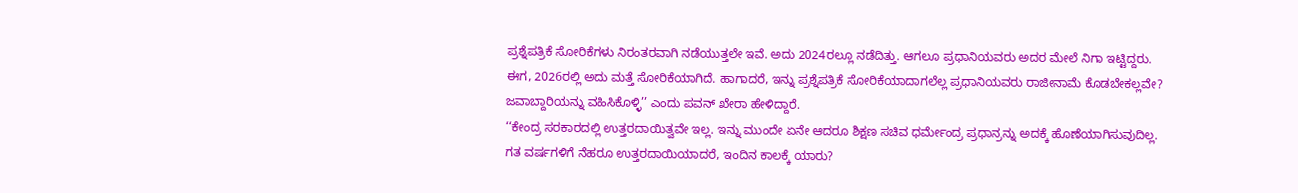ಪ್ರಶ್ನೆಪತ್ರಿಕೆ ಸೋರಿಕೆಗಳು ನಿರಂತರವಾಗಿ ನಡೆಯುತ್ತಲೇ ಇವೆ. ಅದು 2024ರಲ್ಲೂ ನಡೆದಿತ್ತು. ಆಗಲೂ ಪ್ರಧಾನಿಯವರು ಅದರ ಮೇಲೆ ನಿಗಾ ಇಟ್ಟಿದ್ದರು. ಈಗ, 2026ರಲ್ಲಿ ಅದು ಮತ್ತೆ ಸೋರಿಕೆಯಾಗಿದೆ. ಹಾಗಾದರೆ, ಇನ್ನು ಪ್ರಶ್ನೆಪತ್ರಿಕೆ ಸೋರಿಕೆಯಾದಾಗಲೆಲ್ಲ ಪ್ರಧಾನಿಯವರು ರಾಜೀನಾಮೆ ಕೊಡಬೇಕಲ್ಲವೇ? ಜವಾಬ್ದಾರಿಯನ್ನು ವಹಿಸಿಕೊಳ್ಳಿ’’ ಎಂದು ಪವನ್ ಖೇರಾ ಹೇಳಿದ್ದಾರೆ.
‘‘ಕೇಂದ್ರ ಸರಕಾರದಲ್ಲಿ ಉತ್ತರದಾಯಿತ್ವವೇ ಇಲ್ಲ. ಇನ್ನು ಮುಂದೇ ಏನೇ ಆದರೂ ಶಿಕ್ಷಣ ಸಚಿವ ಧರ್ಮೇಂದ್ರ ಪ್ರಧಾನ್ರನ್ನು ಅದಕ್ಕೆ ಹೊಣೆಯಾಗಿಸುವುದಿಲ್ಲ. ಗತ ವರ್ಷಗಳಿಗೆ ನೆಹರೂ ಉತ್ತರದಾಯಿಯಾದರೆ, ಇಂದಿನ ಕಾಲಕ್ಕೆ ಯಾರು?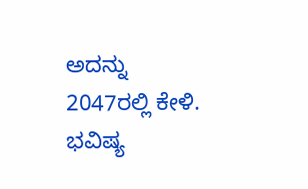ಅದನ್ನು 2047ರಲ್ಲಿ ಕೇಳಿ. ಭವಿಷ್ಯ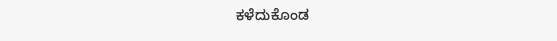ಕಳೆದುಕೊಂಡ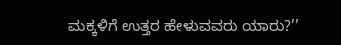ಮಕ್ಕಳಿಗೆ ಉತ್ತರ ಹೇಳುವವರು ಯಾರು?’’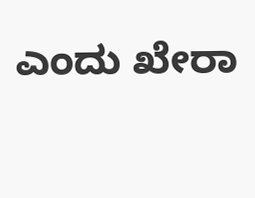ಎಂದು ಖೇರಾ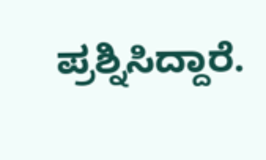ಪ್ರಶ್ನಿಸಿದ್ದಾರೆ.